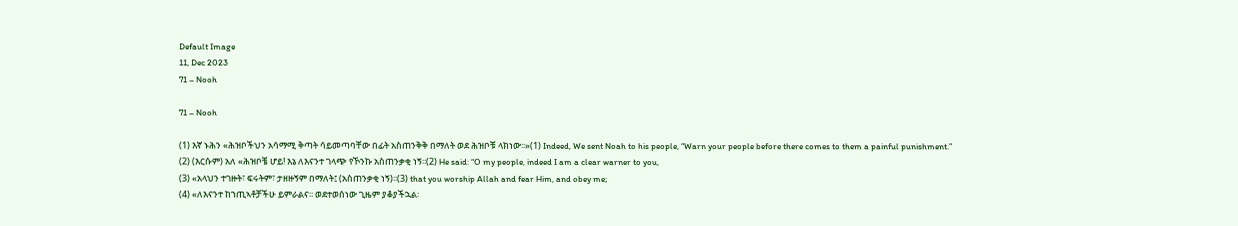Default Image
11, Dec 2023
71 – Nooh

71 – Nooh

(1) እኛ ኑሕን «ሕዝቦችህን አሳማሚ ቅጣት ሳይመጣባቸው በፊት አስጠንቅቅ በማለት ወደ ሕዝቦቹ ላክነው፡፡»(1) Indeed, We sent Noah to his people, “Warn your people before there comes to them a painful punishment.”
(2) (እርሱም) አለ «ሕዝቦቼ ሆይ! እኔ ለእናንተ ገላጭ የኾንኩ አስጠንቃቂ ነኝ፡፡(2) He said: “O my people, indeed I am a clear warner to you,
(3) «አላህን ተገዙት፣ ፍሩትም፣ ታዘዙኝም በማለት፤ (አስጠንቃቂ ነኝ)፡፡(3) that you worship Allah and fear Him, and obey me;
(4) «ለእናንተ ከኀጢኣቶቻችሁ ይምራልና፡፡ ወደተወሰነው ጊዜም ያቆያችኋል፡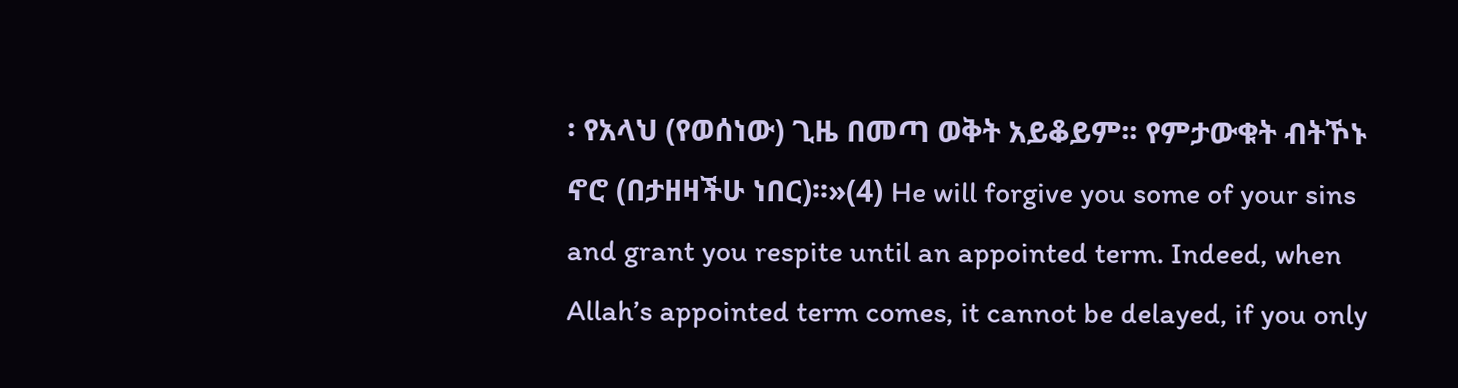፡ የአላህ (የወሰነው) ጊዜ በመጣ ወቅት አይቆይም፡፡ የምታውቁት ብትኾኑ ኖሮ (በታዘዛችሁ ነበር)፡፡»(4) He will forgive you some of your sins and grant you respite until an appointed term. Indeed, when Allah’s appointed term comes, it cannot be delayed, if you only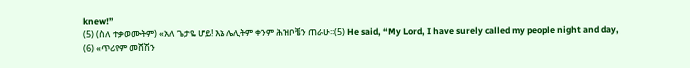knew!”
(5) (ስለ ተቃወሙትም) «አለ ጌታዬ ሆይ! እኔ ሌሊትም ቀንም ሕዝቦቼን ጠራሁ፡፡(5) He said, “My Lord, I have surely called my people night and day,
(6) «ጥሪየም መሸሽን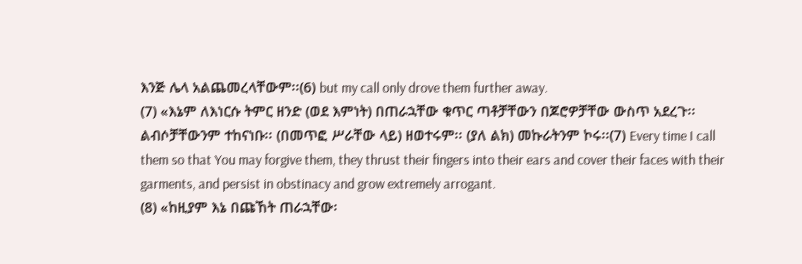እንጅ ሌላ አልጨመረላቸውም፡፡(6) but my call only drove them further away.
(7) «እኔም ለእነርሱ ትምር ዘንድ (ወደ እምነት) በጠራኋቸው ቁጥር ጣቶቻቸውን በጆሮዎቻቸው ውስጥ አደረጉ፡፡ ልብሶቻቸውንም ተከናነቡ፡፡ (በመጥፎ ሥራቸው ላይ) ዘወተሩም፡፡ (ያለ ልክ) መኩራትንም ኮሩ፡፡(7) Every time I call them so that You may forgive them, they thrust their fingers into their ears and cover their faces with their garments, and persist in obstinacy and grow extremely arrogant.
(8) «ከዚያም እኔ በጩኸት ጠራኋቸው፡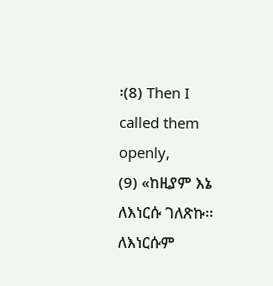፡(8) Then I called them openly,
(9) «ከዚያም እኔ ለእነርሱ ገለጽኩ፡፡ ለእነርሱም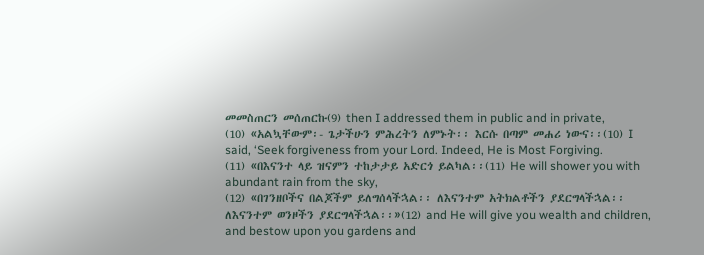መመስጠርን መሰጠርኩ(9) then I addressed them in public and in private,
(10) «አልኳቸውም፡- ጌታችሁን ምሕረትን ለምኑት፡፡ እርሱ በጣም መሐሪ ነውና፡፡(10) I said, ‘Seek forgiveness from your Lord. Indeed, He is Most Forgiving.
(11) «በእናንተ ላይ ዝናምን ተከታታይ አድርጎ ይልካል፡፡(11) He will shower you with abundant rain from the sky,
(12) «በገንዘቦችና በልጆችም ይለግሰላችኋል፡፡ ለእናንተም አትክልቶችን ያደርግላችኋል፡፡ ለእናንተም ወንዞችን ያደርግላችኋል፡፡»(12) and He will give you wealth and children, and bestow upon you gardens and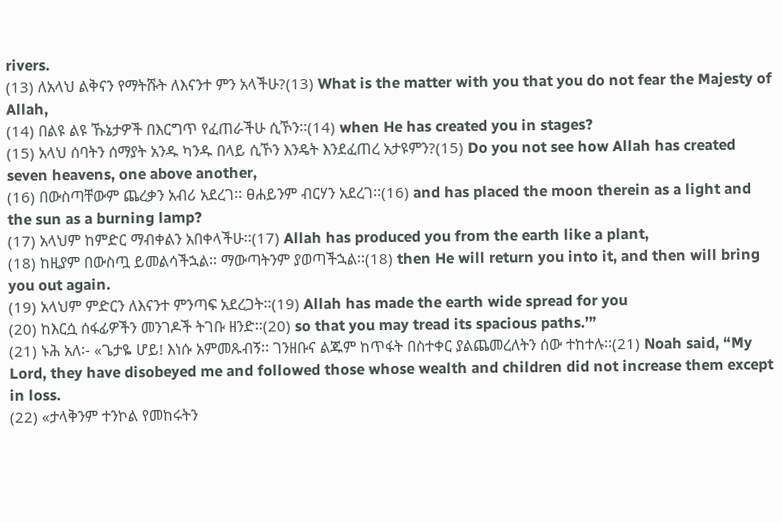rivers.
(13) ለአላህ ልቅናን የማትሹት ለእናንተ ምን አላችሁ?(13) What is the matter with you that you do not fear the Majesty of Allah,
(14) በልዩ ልዩ ኹኔታዎች በእርግጥ የፈጠራችሁ ሲኾን፡፡(14) when He has created you in stages?
(15) አላህ ሰባትን ሰማያት አንዱ ካንዱ በላይ ሲኾን እንዴት እንደፈጠረ አታዩምን?(15) Do you not see how Allah has created seven heavens, one above another,
(16) በውስጣቸውም ጨረቃን አብሪ አደረገ፡፡ ፀሐይንም ብርሃን አደረገ፡፡(16) and has placed the moon therein as a light and the sun as a burning lamp?
(17) አላህም ከምድር ማብቀልን አበቀላችሁ፡፡(17) Allah has produced you from the earth like a plant,
(18) ከዚያም በውስጧ ይመልሳችኋል፡፡ ማውጣትንም ያወጣችኋል፡፡(18) then He will return you into it, and then will bring you out again.
(19) አላህም ምድርን ለእናንተ ምንጣፍ አደረጋት፡፡(19) Allah has made the earth wide spread for you
(20) ከእርሷ ሰፋፊዎችን መንገዶች ትገቡ ዘንድ፡፡(20) so that you may tread its spacious paths.’”
(21) ኑሕ አለ፡- «ጌታዬ ሆይ! እነሱ አምመጹብኝ፡፡ ገንዘቡና ልጁም ከጥፋት በስተቀር ያልጨመረለትን ሰው ተከተሉ፡፡(21) Noah said, “My Lord, they have disobeyed me and followed those whose wealth and children did not increase them except in loss.
(22) «ታላቅንም ተንኮል የመከሩትን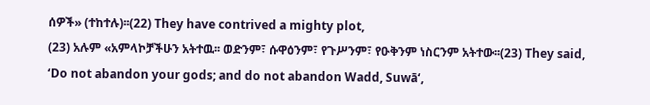ሰዎች» (ተከተሉ)፡፡(22) They have contrived a mighty plot,
(23) አሉም «አምላኮቻችሁን አትተዉ፡፡ ወድንም፣ ሱዋዕንም፣ የጉሥንም፣ የዑቅንም ነስርንም አትተው፡፡(23) They said, ‘Do not abandon your gods; and do not abandon Wadd, Suwā‘,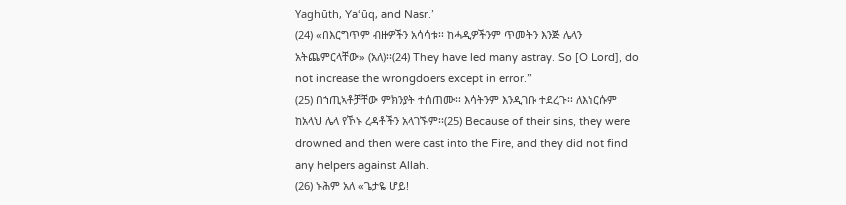Yaghūth, Ya‘ūq, and Nasr.’
(24) «በእርግጥም ብዙዎችን አሳሳቱ፡፡ ከሓዲዎችንም ጥመትን እንጅ ሌላን አትጨምርላቸው» (አለ)፡፡(24) They have led many astray. So [O Lord], do not increase the wrongdoers except in error.”
(25) በኀጢኣቶቻቸው ምክንያት ተሰጠሙ፡፡ እሳትንም እንዲገቡ ተደረጉ፡፡ ለእነርሱም ከአላህ ሌላ የኾኑ ረዳቶችን አላገኙም፡፡(25) Because of their sins, they were drowned and then were cast into the Fire, and they did not find any helpers against Allah.
(26) ኑሕም አለ «ጌታዬ ሆይ!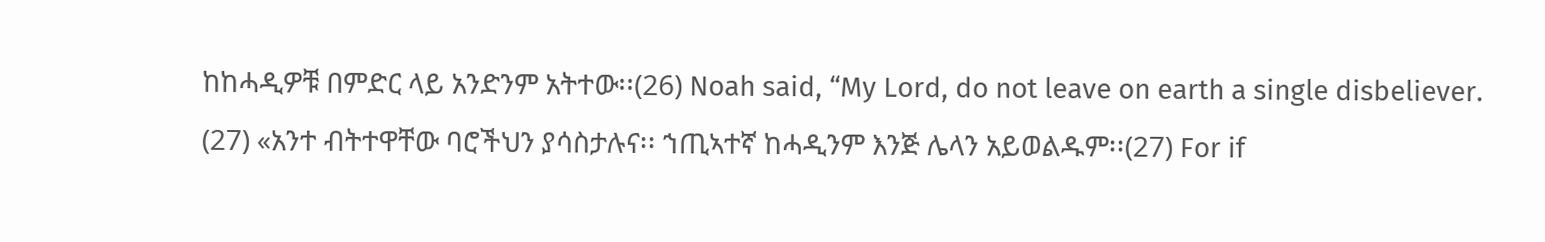ከከሓዲዎቹ በምድር ላይ አንድንም አትተው፡፡(26) Noah said, “My Lord, do not leave on earth a single disbeliever.
(27) «አንተ ብትተዋቸው ባሮችህን ያሳስታሉና፡፡ ኀጢኣተኛ ከሓዲንም እንጅ ሌላን አይወልዱም፡፡(27) For if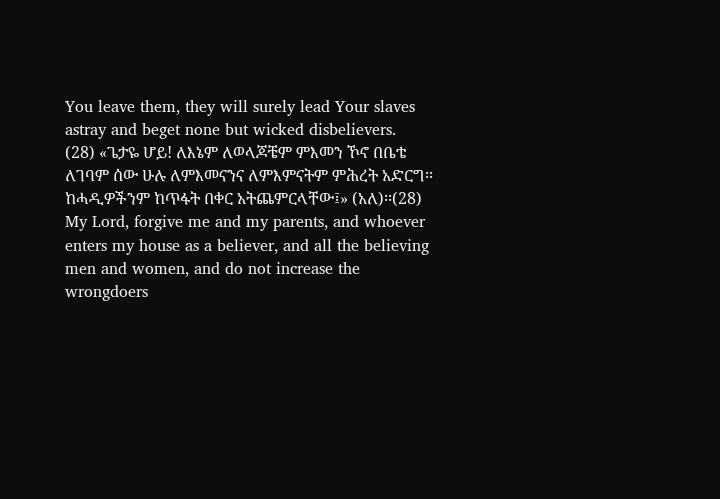You leave them, they will surely lead Your slaves astray and beget none but wicked disbelievers.
(28) «ጌታዬ ሆይ! ለእኔም ለወላጆቼም ምእመን ኾኖ በቤቴ ለገባም ሰው ሁሉ ለምእመናንና ለምእምናትም ምሕረት አድርግ፡፡ ከሓዲዎችንም ከጥፋት በቀር አትጨምርላቸው፤» (አለ)፡፡(28) My Lord, forgive me and my parents, and whoever enters my house as a believer, and all the believing men and women, and do not increase the wrongdoers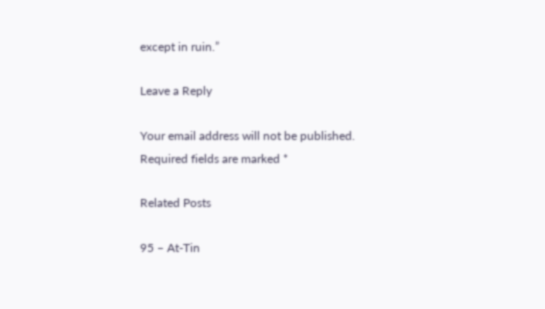except in ruin.”

Leave a Reply

Your email address will not be published. Required fields are marked *

Related Posts

95 – At-Tin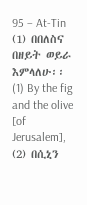95 – At-Tin (1) በበለስና በዘይት ወይራ እምላለሁ፡፡ (1) By the fig and the olive [of Jerusalem], (2) በሲኒን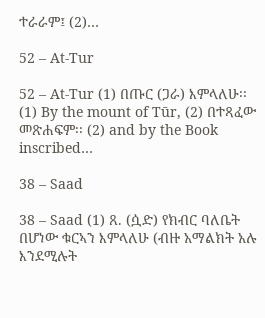ተራራም፤ (2)…

52 – At-Tur

52 – At-Tur (1) በጡር (ጋራ) እምላለሁ፡፡ (1) By the mount of Tūr, (2) በተጻፈው መጽሐፍም፡፡ (2) and by the Book inscribed…

38 – Saad

38 – Saad (1) ጸ. (ሷድ) የክብር ባለቤት በሆነው ቁርኣን እምላለሁ (ብዙ አማልክት አሉ እንደሚሉት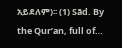አይደለም)፡፡ (1) Sād. By the Qur’an, full of…